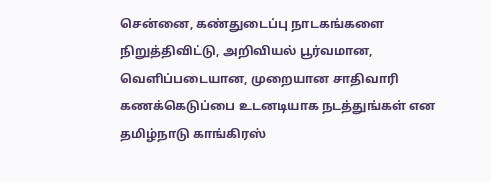சென்னை, கண்துடைப்பு நாடகங்களை நிறுத்திவிட்டு, அறிவியல் பூர்வமான, வெளிப்படையான, முறையான சாதிவாரி கணக்கெடுப்பை உடனடியாக நடத்துங்கள் என தமிழ்நாடு காங்கிரஸ்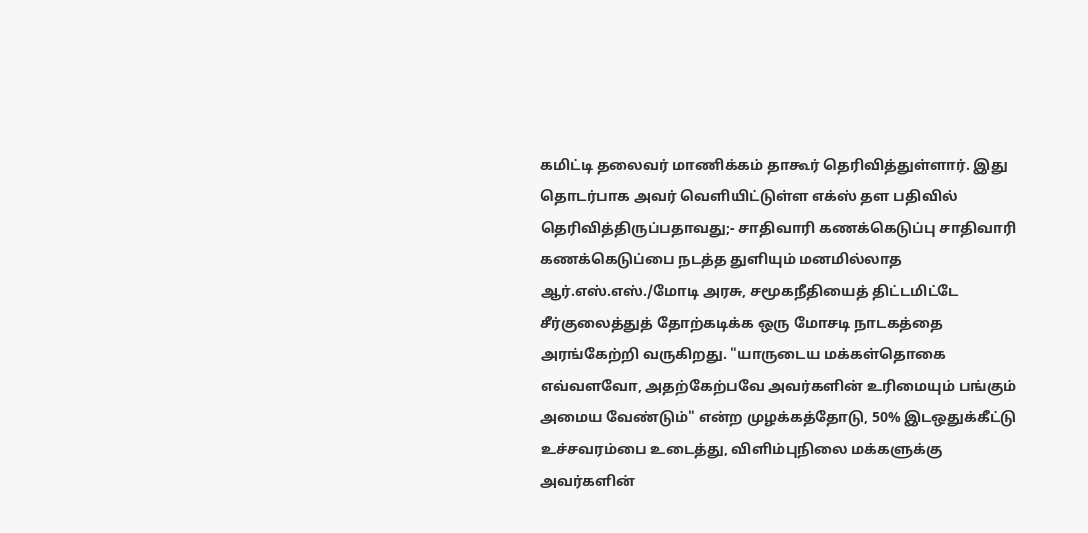கமிட்டி தலைவர் மாணிக்கம் தாகூர் தெரிவித்துள்ளார். இது தொடர்பாக அவர் வெளியிட்டுள்ள எக்ஸ் தள பதிவில் தெரிவித்திருப்பதாவது;- சாதிவாரி கணக்கெடுப்பு சாதிவாரி கணக்கெடுப்பை நடத்த துளியும் மனமில்லாத ஆர்.எஸ்.எஸ்./மோடி அரசு, சமூகநீதியைத் திட்டமிட்டே சீர்குலைத்துத் தோற்கடிக்க ஒரு மோசடி நாடகத்தை அரங்கேற்றி வருகிறது. "யாருடைய மக்கள்தொகை எவ்வளவோ, அதற்கேற்பவே அவர்களின் உரிமையும் பங்கும் அமைய வேண்டும்" என்ற முழக்கத்தோடு, 50% இடஒதுக்கீட்டு உச்சவரம்பை உடைத்து, விளிம்புநிலை மக்களுக்கு அவர்களின்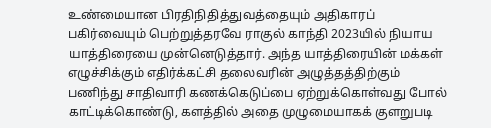உண்மையான பிரதிநிதித்துவத்தையும் அதிகாரப் பகிர்வையும் பெற்றுத்தரவே ராகுல் காந்தி 2023யில் நியாய யாத்திரையை முன்னெடுத்தார். அந்த யாத்திரையின் மக்கள் எழுச்சிக்கும் எதிர்க்கட்சி தலைவரின் அழுத்தத்திற்கும் பணிந்து சாதிவாரி கணக்கெடுப்பை ஏற்றுக்கொள்வது போல் காட்டிக்கொண்டு, களத்தில் அதை முழுமையாகக் குளறுபடி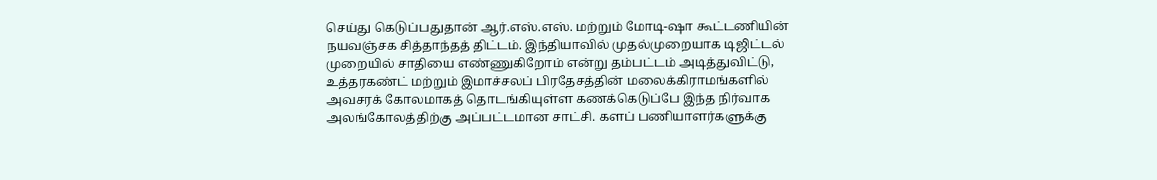செய்து கெடுப்பதுதான் ஆர்.எஸ்.எஸ். மற்றும் மோடி-ஷா கூட்டணியின் நயவஞ்சக சித்தாந்தத் திட்டம். இந்தியாவில் முதல்முறையாக டிஜிட்டல் முறையில் சாதியை எண்ணுகிறோம் என்று தம்பட்டம் அடித்துவிட்டு, உத்தரகண்ட் மற்றும் இமாச்சலப் பிரதேசத்தின் மலைக்கிராமங்களில் அவசரக் கோலமாகத் தொடங்கியுள்ள கணக்கெடுப்பே இந்த நிர்வாக அலங்கோலத்திற்கு அப்பட்டமான சாட்சி. களப் பணியாளர்களுக்கு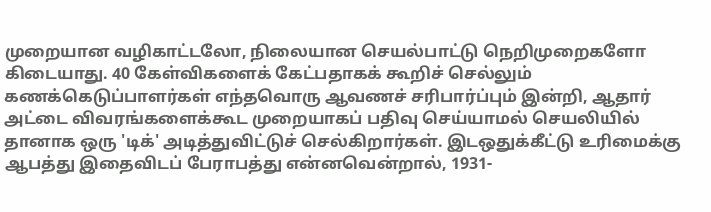முறையான வழிகாட்டலோ, நிலையான செயல்பாட்டு நெறிமுறைகளோ கிடையாது. 40 கேள்விகளைக் கேட்பதாகக் கூறிச் செல்லும் கணக்கெடுப்பாளர்கள் எந்தவொரு ஆவணச் சரிபார்ப்பும் இன்றி, ஆதார் அட்டை விவரங்களைக்கூட முறையாகப் பதிவு செய்யாமல் செயலியில் தானாக ஒரு 'டிக்' அடித்துவிட்டுச் செல்கிறார்கள். இடஒதுக்கீட்டு உரிமைக்கு ஆபத்து இதைவிடப் பேராபத்து என்னவென்றால், 1931-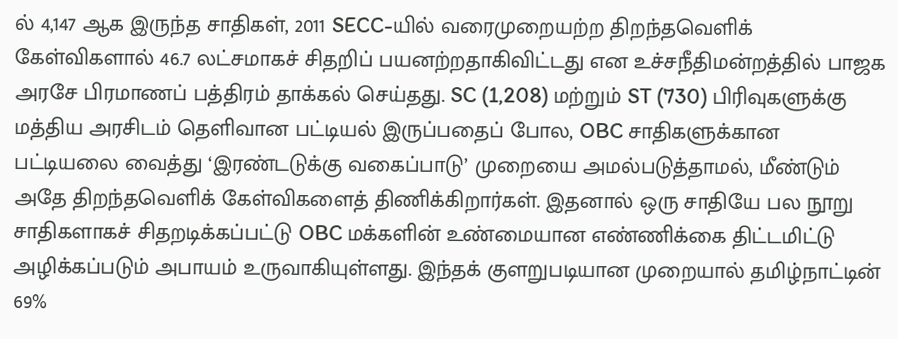ல் 4,147 ஆக இருந்த சாதிகள், 2011 SECC-யில் வரைமுறையற்ற திறந்தவெளிக் கேள்விகளால் 46.7 லட்சமாகச் சிதறிப் பயனற்றதாகிவிட்டது என உச்சநீதிமன்றத்தில் பாஜக அரசே பிரமாணப் பத்திரம் தாக்கல் செய்தது. SC (1,208) மற்றும் ST (730) பிரிவுகளுக்கு மத்திய அரசிடம் தெளிவான பட்டியல் இருப்பதைப் போல, OBC சாதிகளுக்கான பட்டியலை வைத்து ‘இரண்டடுக்கு வகைப்பாடு’ முறையை அமல்படுத்தாமல், மீண்டும் அதே திறந்தவெளிக் கேள்விகளைத் திணிக்கிறார்கள். இதனால் ஒரு சாதியே பல நூறு சாதிகளாகச் சிதறடிக்கப்பட்டு OBC மக்களின் உண்மையான எண்ணிக்கை திட்டமிட்டு அழிக்கப்படும் அபாயம் உருவாகியுள்ளது. இந்தக் குளறுபடியான முறையால் தமிழ்நாட்டின் 69%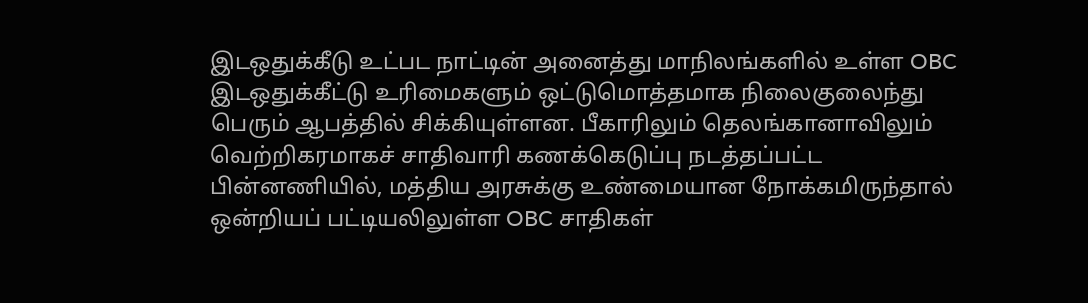இடஒதுக்கீடு உட்பட நாட்டின் அனைத்து மாநிலங்களில் உள்ள OBC இடஒதுக்கீட்டு உரிமைகளும் ஒட்டுமொத்தமாக நிலைகுலைந்து பெரும் ஆபத்தில் சிக்கியுள்ளன. பீகாரிலும் தெலங்கானாவிலும் வெற்றிகரமாகச் சாதிவாரி கணக்கெடுப்பு நடத்தப்பட்ட பின்னணியில், மத்திய அரசுக்கு உண்மையான நோக்கமிருந்தால் ஒன்றியப் பட்டியலிலுள்ள OBC சாதிகள்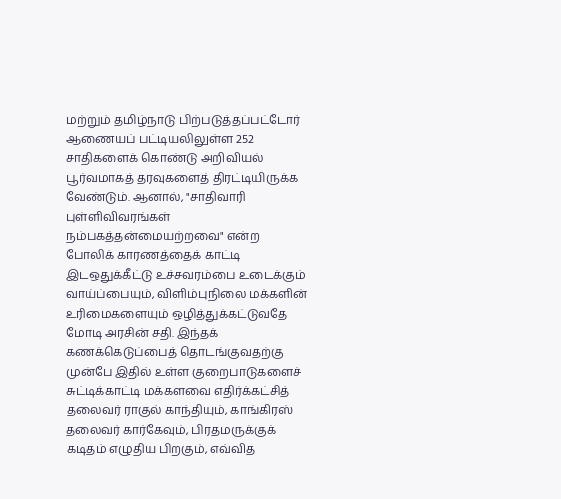மற்றும் தமிழ்நாடு பிற்படுத்தப்பட்டோர் ஆணையப் பட்டியலிலுள்ள 252 சாதிகளைக் கொண்டு அறிவியல் பூர்வமாகத் தரவுகளைத் திரட்டியிருக்க வேண்டும். ஆனால், "சாதிவாரி புள்ளிவிவரங்கள் நம்பகத்தன்மையற்றவை" என்ற போலிக் காரணத்தைக் காட்டி இடஒதுக்கீட்டு உச்சவரம்பை உடைக்கும் வாய்ப்பையும், விளிம்புநிலை மக்களின் உரிமைகளையும் ஒழித்துக்கட்டுவதே மோடி அரசின் சதி. இந்தக் கணக்கெடுப்பைத் தொடங்குவதற்கு முன்பே இதில் உள்ள குறைபாடுகளைச் சுட்டிக்காட்டி மக்களவை எதிர்க்கட்சித் தலைவர் ராகுல் காந்தியும், காங்கிரஸ் தலைவர் கார்கேவும், பிரதமருக்குக் கடிதம் எழுதிய பிறகும், எவ்வித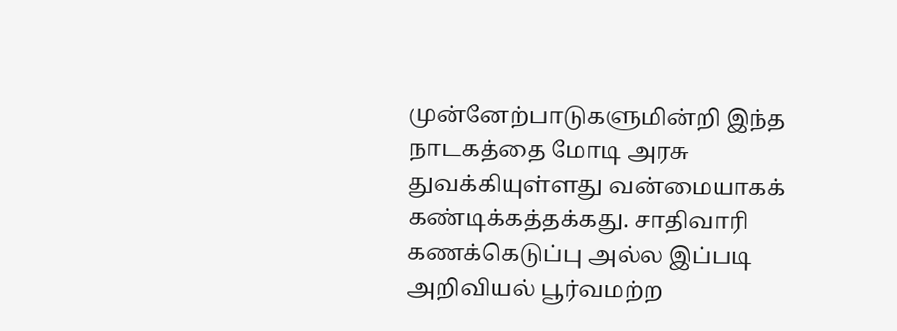முன்னேற்பாடுகளுமின்றி இந்த நாடகத்தை மோடி அரசு துவக்கியுள்ளது வன்மையாகக் கண்டிக்கத்தக்கது. சாதிவாரி கணக்கெடுப்பு அல்ல இப்படி அறிவியல் பூர்வமற்ற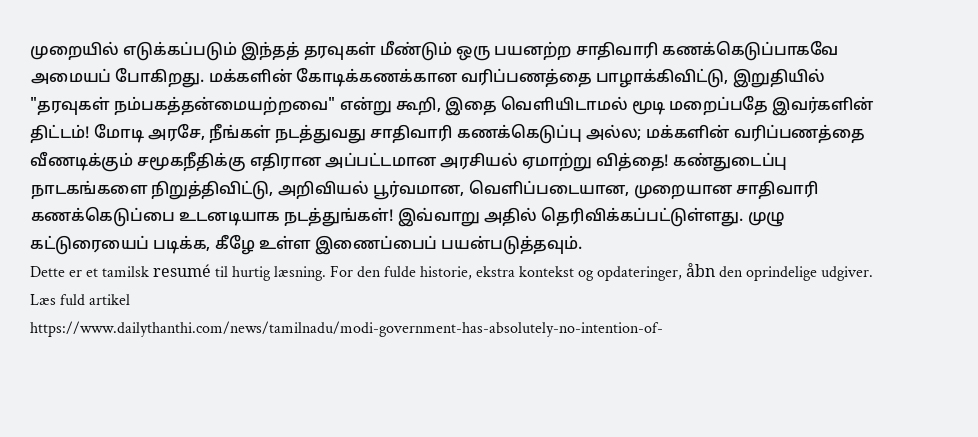முறையில் எடுக்கப்படும் இந்தத் தரவுகள் மீண்டும் ஒரு பயனற்ற சாதிவாரி கணக்கெடுப்பாகவே அமையப் போகிறது. மக்களின் கோடிக்கணக்கான வரிப்பணத்தை பாழாக்கிவிட்டு, இறுதியில் "தரவுகள் நம்பகத்தன்மையற்றவை" என்று கூறி, இதை வெளியிடாமல் மூடி மறைப்பதே இவர்களின் திட்டம்! மோடி அரசே, நீங்கள் நடத்துவது சாதிவாரி கணக்கெடுப்பு அல்ல; மக்களின் வரிப்பணத்தை வீணடிக்கும் சமூகநீதிக்கு எதிரான அப்பட்டமான அரசியல் ஏமாற்று வித்தை! கண்துடைப்பு நாடகங்களை நிறுத்திவிட்டு, அறிவியல் பூர்வமான, வெளிப்படையான, முறையான சாதிவாரி கணக்கெடுப்பை உடனடியாக நடத்துங்கள்! இவ்வாறு அதில் தெரிவிக்கப்பட்டுள்ளது. முழு கட்டுரையைப் படிக்க, கீழே உள்ள இணைப்பைப் பயன்படுத்தவும்.
Dette er et tamilsk resumé til hurtig læsning. For den fulde historie, ekstra kontekst og opdateringer, åbn den oprindelige udgiver.
Læs fuld artikel
https://www.dailythanthi.com/news/tamilnadu/modi-government-has-absolutely-no-intention-of-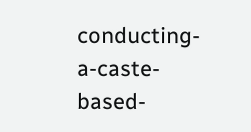conducting-a-caste-based-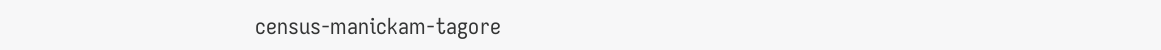census-manickam-tagore